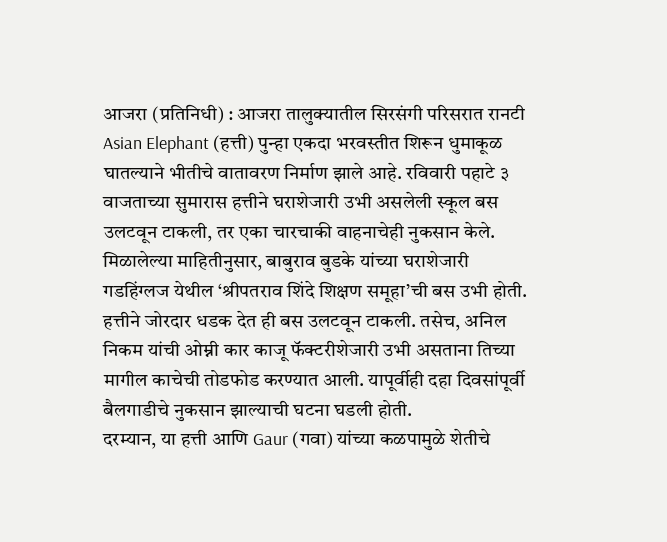आजरा (प्रतिनिधी) : आजरा तालुक्यातील सिरसंगी परिसरात रानटी Asian Elephant (हत्ती) पुन्हा एकदा भरवस्तीत शिरून धुमाकूळ घातल्याने भीतीचे वातावरण निर्माण झाले आहे. रविवारी पहाटे ३ वाजताच्या सुमारास हत्तीने घराशेजारी उभी असलेली स्कूल बस उलटवून टाकली, तर एका चारचाकी वाहनाचेही नुकसान केले.
मिळालेल्या माहितीनुसार, बाबुराव बुडके यांच्या घराशेजारी गडहिंग्लज येथील ‘श्रीपतराव शिंदे शिक्षण समूहा’ची बस उभी होती. हत्तीने जोरदार धडक देत ही बस उलटवून टाकली. तसेच, अनिल निकम यांची ओम्नी कार काजू फॅक्टरीशेजारी उभी असताना तिच्या मागील काचेची तोडफोड करण्यात आली. यापूर्वीही दहा दिवसांपूर्वी बैलगाडीचे नुकसान झाल्याची घटना घडली होती.
दरम्यान, या हत्ती आणि Gaur (गवा) यांच्या कळपामुळे शेतीचे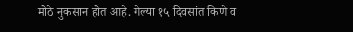मोठे नुकसान होत आहे. गेल्या १५ दिवसांत किणे व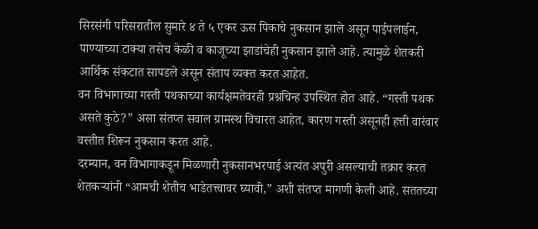सिरसंगी परिसरातील सुमारे ४ ते ५ एकर ऊस पिकाचे नुकसान झाले असून पाईपलाईन, पाण्याच्या टाक्या तसेच केळी व काजूच्या झाडांचेही नुकसान झाले आहे. त्यामुळे शेतकरी आर्थिक संकटात सापडले असून संताप व्यक्त करत आहेत.
वन विभागाच्या गस्ती पथकाच्या कार्यक्षमतेवरही प्रश्नचिन्ह उपस्थित होत आहे. “गस्ती पथक असते कुठे?” असा संतप्त सवाल ग्रामस्थ विचारत आहेत, कारण गस्ती असूनही हत्ती वारंवार वस्तीत शिरून नुकसान करत आहे.
दरम्यान, वन विभागाकडून मिळणारी नुकसानभरपाई अत्यंत अपुरी असल्याची तक्रार करत शेतकऱ्यांनी “आमची शेतीच भाडेतत्त्वावर घ्यावी,” अशी संतप्त मागणी केली आहे. सततच्या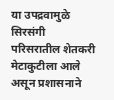या उपद्रवामुळे सिरसंगी परिसरातील शेतकरी मेटाकुटीला आले असून प्रशासनाने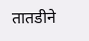तातडीने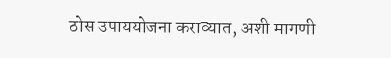ठोस उपाययोजना कराव्यात, अशी मागणी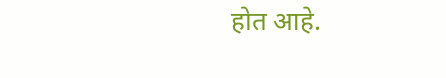होत आहे.